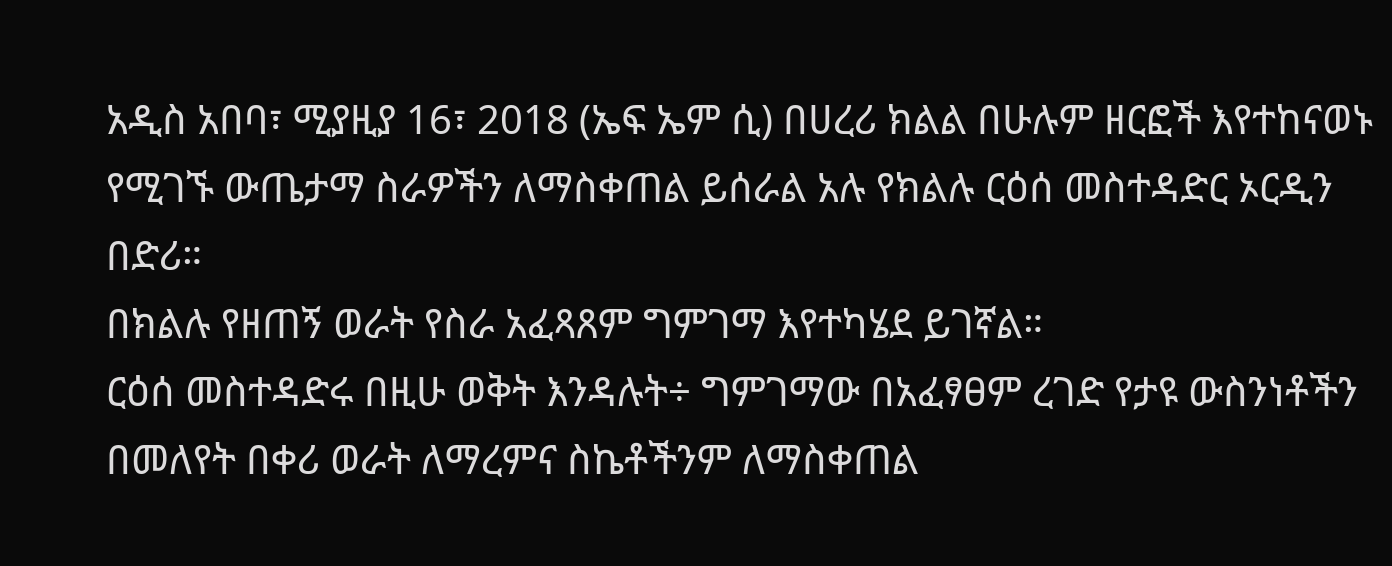አዲስ አበባ፣ ሚያዚያ 16፣ 2018 (ኤፍ ኤም ሲ) በሀረሪ ክልል በሁሉም ዘርፎች እየተከናወኑ የሚገኙ ውጤታማ ስራዎችን ለማስቀጠል ይሰራል አሉ የክልሉ ርዕሰ መስተዳድር ኦርዲን በድሪ።
በክልሉ የዘጠኝ ወራት የስራ አፈጻጸም ግምገማ እየተካሄደ ይገኛል።
ርዕሰ መስተዳድሩ በዚሁ ወቅት እንዳሉት÷ ግምገማው በአፈፃፀም ረገድ የታዩ ውስንነቶችን በመለየት በቀሪ ወራት ለማረምና ስኬቶችንም ለማስቀጠል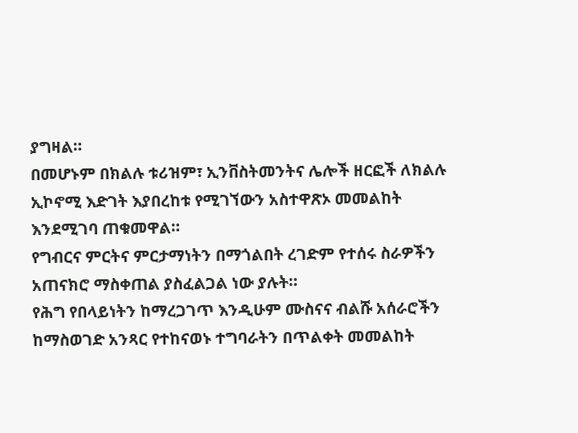ያግዛል።
በመሆኑም በክልሉ ቱሪዝም፣ ኢንቨስትመንትና ሌሎች ዘርፎች ለክልሉ ኢኮኖሚ እድገት እያበረከቱ የሚገኘውን አስተዋጽኦ መመልከት እንደሚገባ ጠቁመዋል።
የግብርና ምርትና ምርታማነትን በማጎልበት ረገድም የተሰሩ ስራዎችን አጠናክሮ ማስቀጠል ያስፈልጋል ነው ያሉት።
የሕግ የበላይነትን ከማረጋገጥ እንዲሁም ሙስናና ብልሹ አሰራሮችን ከማስወገድ አንጻር የተከናወኑ ተግባራትን በጥልቀት መመልከት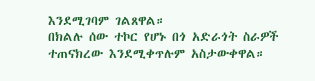እንደሚገባም ገልጸዋል።
በክልሉ ሰው ተኮር የሆኑ በጎ አድራጎት ስራዎች ተጠናክረው እንደሚቀጥሉም አስታውቀዋል።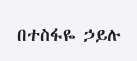በተስፋዬ ኃይሉ